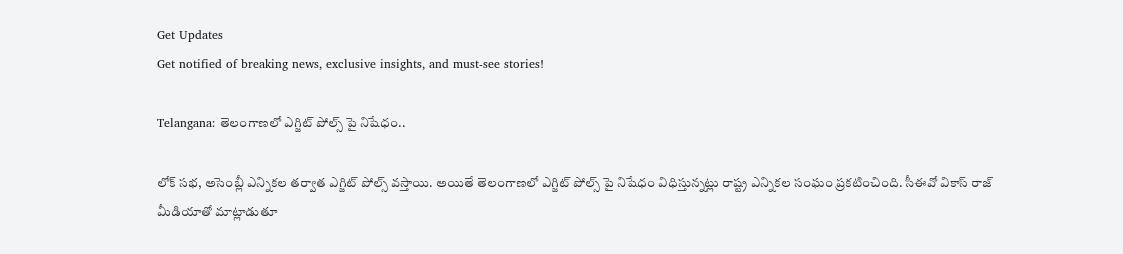Get Updates
Get notified of breaking news, exclusive insights, and must-see stories!

Telangana: తెలంగాణలో ఎగ్జిట్ పోల్స్ పై నిషేధం..

లోక్ సభ, అసెంబ్లీ ఎన్నికల తర్వాత ఎగ్జిట్ పోల్స్ వస్తాయి. అయితే తెలంగాణలో ఎగ్జిట్ పోల్స్ పై నిషేధం విధిస్తున్నట్లు రాష్ట్ర ఎన్నికల సంఘం ప్రకటించింది. సీఈవో వికాస్ రాజ్ మీడియాతో మాట్లాడుతూ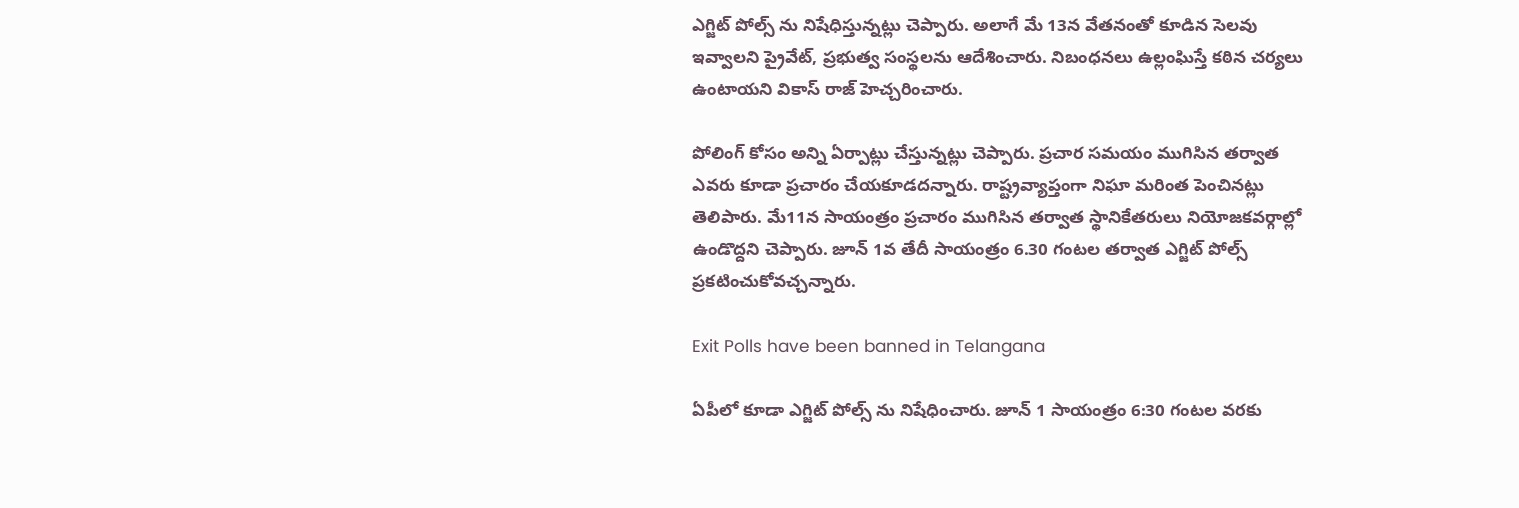ఎగ్జిట్ పోల్స్ ను నిషేధిస్తున్నట్లు చెప్పారు. అలాగే మే 13న వేతనంతో కూడిన సెలవు ఇవ్వాలని ప్రైవేట్, ప్రభుత్వ సంస్థలను ఆదేశించారు. నిబంధనలు ఉల్లంఘిస్తే కఠిన చర్యలు ఉంటాయని వికాస్ రాజ్ హెచ్చరించారు.

పోలింగ్ కోసం అన్ని ఏర్పాట్లు చేస్తున్నట్లు చెప్పారు. ప్రచార సమయం ముగిసిన తర్వాత ఎవరు కూడా ప్రచారం చేయకూడదన్నారు. రాష్ట్రవ్యాప్తంగా నిఘా మరింత పెంచినట్లు తెలిపారు. మే11న సాయంత్రం ప్రచారం ముగిసిన తర్వాత స్థానికేతరులు నియోజకవర్గాల్లో ఉండొద్దని చెప్పారు. జూన్ 1వ తేదీ సాయంత్రం 6.30 గంటల తర్వాత ఎగ్జిట్ పోల్స్‌ ప్రకటించుకోవచ్చన్నారు.

Exit Polls have been banned in Telangana

ఏపీలో కూడా ఎగ్జిట్ పోల్స్ ను నిషేధించారు. జూన్ 1 సాయంత్రం 6:30 గంటల వరకు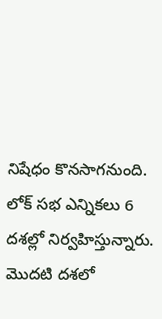నిషేధం కొనసాగనుంది. లోక్ సభ ఎన్నికలు 6 దశల్లో నిర్వహిస్తున్నారు. మొదటి దశలో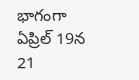భాగంగా ఏప్రిల్ 19న 21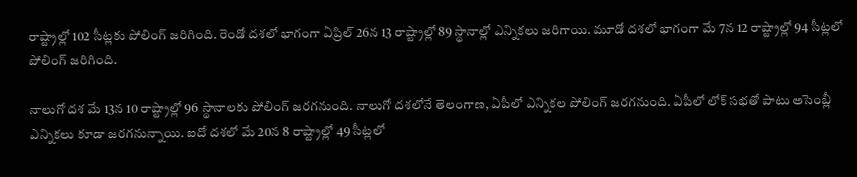రాష్ట్రాల్లో 102 సీట్లకు పోలింగ్ జరిగింది. రెండో దశలో భాగంగా ఏప్రిల్ 26న 13 రాష్ట్రాల్లో 89 స్థానాల్లో ఎన్నికలు జరిగాయి. మూడో దశలో భాగంగా మే 7న 12 రాష్ట్రాల్లో 94 సీట్లలో పోలింగ్ జరిగింది.

నాలుగో దశ మే 13న 10 రాష్ట్రాల్లో 96 స్థానాలకు పోలింగ్ జరగనుంది. నాలుగో దశలోనే తెలంగాణ, ఏపీలో ఎన్నికల పోలింగ్ జరగనుంది. ఏపీలో లోక్ సభతో పాటు అసెంబ్లీ ఎన్నికలు కూడా జరగనున్నాయి. ఐదో దశలో మే 20న 8 రాష్ట్రాల్లో 49 సీట్లలో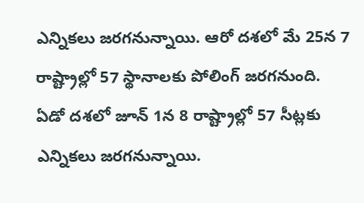ఎన్నికలు జరగనున్నాయి. ఆరో దశలో మే 25న 7 రాష్ట్రాల్లో 57 స్థానాలకు పోలింగ్ జరగనుంది. ఏడో దశలో జూన్ 1న 8 రాష్ట్రాల్లో 57 సీట్లకు ఎన్నికలు జరగనున్నాయి.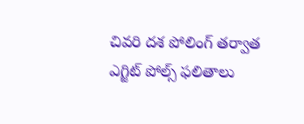చివరి దశ పోలింగ్ తర్వాత ఎగ్జిట్ పోల్స్ ఫలితాలు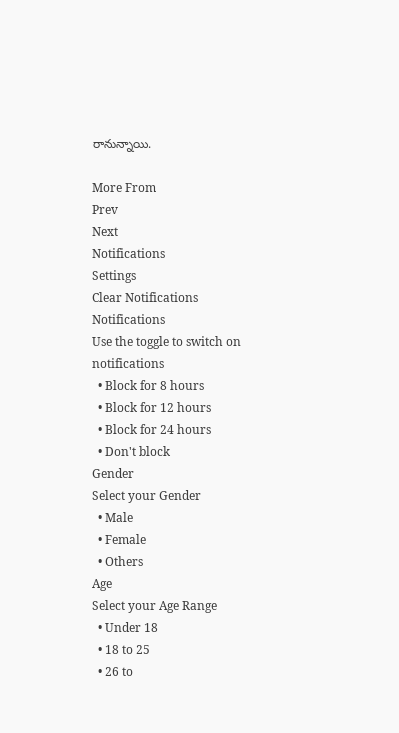రానున్నాయి.

More From
Prev
Next
Notifications
Settings
Clear Notifications
Notifications
Use the toggle to switch on notifications
  • Block for 8 hours
  • Block for 12 hours
  • Block for 24 hours
  • Don't block
Gender
Select your Gender
  • Male
  • Female
  • Others
Age
Select your Age Range
  • Under 18
  • 18 to 25
  • 26 to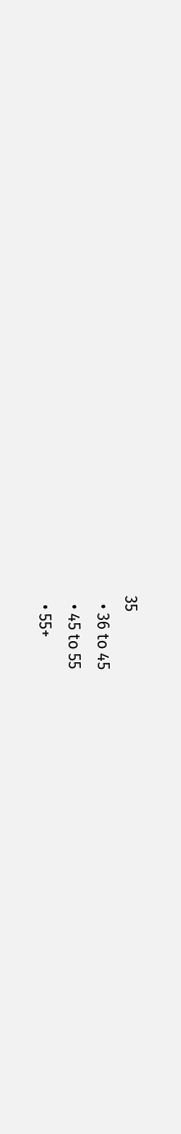35
  • 36 to 45
  • 45 to 55
  • 55+